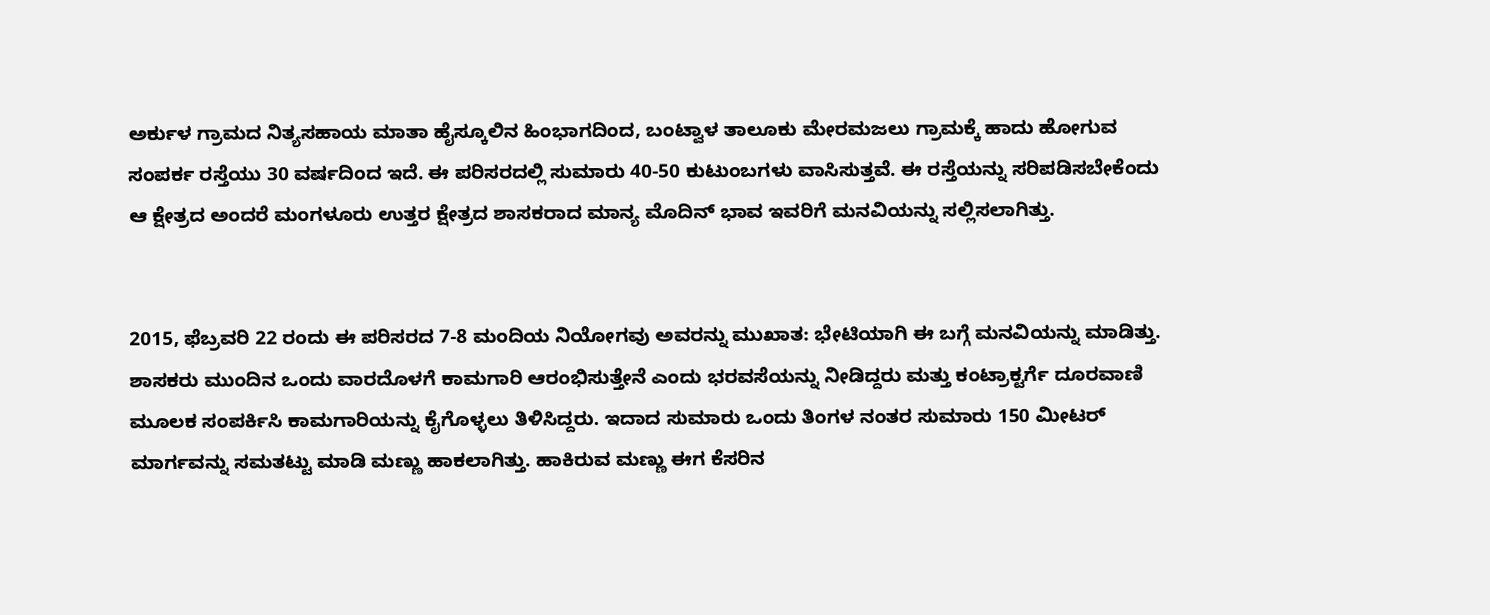ಅರ್ಕುಳ ಗ್ರಾಮದ ನಿತ್ಯಸಹಾಯ ಮಾತಾ ಹೈಸ್ಕೂಲಿನ ಹಿಂಭಾಗದಿಂದ, ಬಂಟ್ವಾಳ ತಾಲೂಕು ಮೇರಮಜಲು ಗ್ರಾಮಕ್ಕೆ ಹಾದು ಹೋಗುವ ಸಂಪರ್ಕ ರಸ್ತೆಯು 30 ವರ್ಷದಿಂದ ಇದೆ. ಈ ಪರಿಸರದಲ್ಲಿ ಸುಮಾರು 40-50 ಕುಟುಂಬಗಳು ವಾಸಿಸುತ್ತವೆ. ಈ ರಸ್ತೆಯನ್ನು ಸರಿಪಡಿಸಬೇಕೆಂದು ಆ ಕ್ಷೇತ್ರದ ಅಂದರೆ ಮಂಗಳೂರು ಉತ್ತರ ಕ್ಷೇತ್ರದ ಶಾಸಕರಾದ ಮಾನ್ಯ ಮೊದಿನ್ ಭಾವ ಇವರಿಗೆ ಮನವಿಯನ್ನು ಸಲ್ಲಿಸಲಾಗಿತ್ತು.


2015, ಫೆಬ್ರವರಿ 22 ರಂದು ಈ ಪರಿಸರದ 7-8 ಮಂದಿಯ ನಿಯೋಗವು ಅವರನ್ನು ಮುಖಾತ: ಭೇಟಿಯಾಗಿ ಈ ಬಗ್ಗೆ ಮನವಿಯನ್ನು ಮಾಡಿತ್ತು. ಶಾಸಕರು ಮುಂದಿನ ಒಂದು ವಾರದೊಳಗೆ ಕಾಮಗಾರಿ ಆರಂಭಿಸುತ್ತೇನೆ ಎಂದು ಭರವಸೆಯನ್ನು ನೀಡಿದ್ದರು ಮತ್ತು ಕಂಟ್ರಾಕ್ಟರ್ಗೆ ದೂರವಾಣಿ ಮೂಲಕ ಸಂಪರ್ಕಿಸಿ ಕಾಮಗಾರಿಯನ್ನು ಕೈಗೊಳ್ಳಲು ತಿಳಿಸಿದ್ದರು. ಇದಾದ ಸುಮಾರು ಒಂದು ತಿಂಗಳ ನಂತರ ಸುಮಾರು 150 ಮೀಟರ್ ಮಾರ್ಗವನ್ನು ಸಮತಟ್ಟು ಮಾಡಿ ಮಣ್ಣು ಹಾಕಲಾಗಿತ್ತು. ಹಾಕಿರುವ ಮಣ್ಣು ಈಗ ಕೆಸರಿನ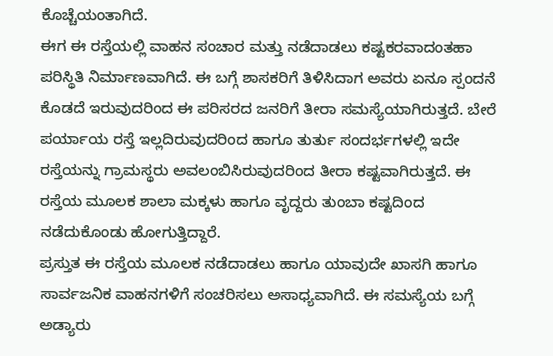ಕೊಚ್ಚೆಯಂತಾಗಿದೆ.
ಈಗ ಈ ರಸ್ತೆಯಲ್ಲಿ ವಾಹನ ಸಂಚಾರ ಮತ್ತು ನಡೆದಾಡಲು ಕಷ್ಟಕರವಾದಂತಹಾ ಪರಿಸ್ಥಿತಿ ನಿರ್ಮಾಣವಾಗಿದೆ. ಈ ಬಗ್ಗೆ ಶಾಸಕರಿಗೆ ತಿಳಿಸಿದಾಗ ಅವರು ಏನೂ ಸ್ಪಂದನೆ ಕೊಡದೆ ಇರುವುದರಿಂದ ಈ ಪರಿಸರದ ಜನರಿಗೆ ತೀರಾ ಸಮಸ್ಯೆಯಾಗಿರುತ್ತದೆ. ಬೇರೆ ಪರ್ಯಾಯ ರಸ್ತೆ ಇಲ್ಲದಿರುವುದರಿಂದ ಹಾಗೂ ತುರ್ತು ಸಂದರ್ಭಗಳಲ್ಲಿ ಇದೇ ರಸ್ತೆಯನ್ನು ಗ್ರಾಮಸ್ಥರು ಅವಲಂಬಿಸಿರುವುದರಿಂದ ತೀರಾ ಕಷ್ಟವಾಗಿರುತ್ತದೆ. ಈ ರಸ್ತೆಯ ಮೂಲಕ ಶಾಲಾ ಮಕ್ಕಳು ಹಾಗೂ ವೃದ್ದರು ತುಂಬಾ ಕಷ್ಟದಿಂದ ನಡೆದುಕೊಂಡು ಹೋಗುತ್ತಿದ್ದಾರೆ.
ಪ್ರಸ್ತುತ ಈ ರಸ್ತೆಯ ಮೂಲಕ ನಡೆದಾಡಲು ಹಾಗೂ ಯಾವುದೇ ಖಾಸಗಿ ಹಾಗೂ ಸಾರ್ವಜನಿಕ ವಾಹನಗಳಿಗೆ ಸಂಚರಿಸಲು ಅಸಾಧ್ಯವಾಗಿದೆ. ಈ ಸಮಸ್ಯೆಯ ಬಗ್ಗೆ ಅಡ್ಯಾರು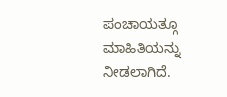ಪಂಚಾಯತ್ಗೂ ಮಾಹಿತಿಯನ್ನು ನೀಡಲಾಗಿದೆ.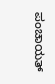ಪಂಚಾಯತ್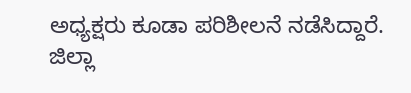ಅಧ್ಯಕ್ಷರು ಕೂಡಾ ಪರಿಶೀಲನೆ ನಡೆಸಿದ್ದಾರೆ. ಜಿಲ್ಲಾ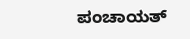ಪಂಚಾಯತ್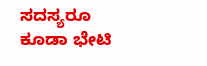ಸದಸ್ಯರೂ ಕೂಡಾ ಭೇಟಿ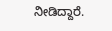ನೀಡಿದ್ದಾರೆ.